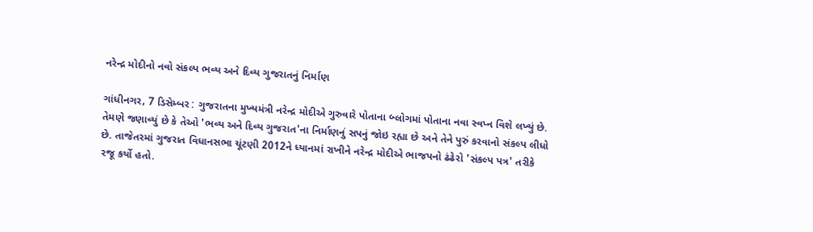નરેન્દ્ર મોદીનો નવો સંકલ્પ ભવ્ય અને દિવ્ય ગુજરાતનું નિર્માણ

ગાંધીનગર, 7 ડિસેમ્બર : ગુજરાતના મુખ્યમંત્રી નરેન્દ્ર મોદીએ ગુરુવારે પોતાના બ્લોગમાં પોતાના નવા સ્વપ્ન વિશે લખ્યું છે. તેમણે જણાવ્યું છે કે તેઓ 'ભવ્ય અને દિવ્ય ગુજરાત'ના નિર્માણનું સપનું જોઇ રહ્યા છે અને તેને પુરું કરવાનો સંકલ્પ લીધો છે. તાજેતરમાં ગુજરાત વિધાનસભા ચૂંટણી 2012ને ધ્યાનમાં રાખીને નરેન્દ્ર મોદીએ ભાજપનો ઢંઢેરો 'સંકલ્પ પત્ર' તરીકે રજૂ કર્યો હતો.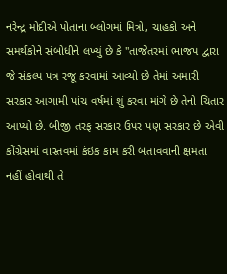નરેન્દ્ર મોદીએ પોતાના બ્લોગમાં મિત્રો, ચાહકો અને સમર્થકોને સંબોધીને લખ્યું છે કે "તાજેતરમાં ભાજપ દ્વારા જે સંકલ્પ પત્ર રજૂ કરવામાં આવ્યો છે તેમાં અમારી સરકાર આગામી પાંચ વર્ષમાં શું કરવા માંગે છે તેનો ચિતાર આપ્યો છે. બીજી તરફ સરકાર ઉપર પણ સરકાર છે એવી કોંગ્રેસમાં વાસ્તવમાં કંઇક કામ કરી બતાવવાની ક્ષમતા નહીં હોવાથી તે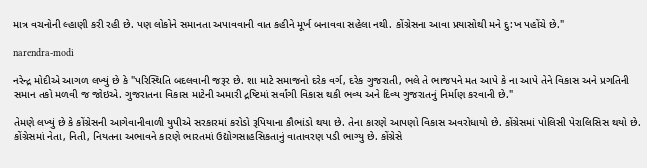માત્ર વચનોની લ્હાણી કરી રહી છે. પણ લોકોને સમાનતા અપાવવાની વાત કહીને મૂર્ખ બનાવવા સહેલા નથી. કોંગ્રેસના આવા પ્રયાસોથી મને દુ:ખ પહોંચે છે."

narendra-modi

નરેન્દ્ર મોદીએ આગળ લખ્યું છે કે "પરિસ્થિતિ બદલવાની જરૂર છે. શા માટે સમાજનો દરેક વર્ગ, દરેક ગુજરાતી, ભલે તે ભાજપને મત આપે કે ના આપે તેને વિકાસ અને પ્રગતિની સમાન તકો મળવી જ જોઇએ. ગુજરાતના વિકાસ માટેની અમારી દ્રષ્ટિમાં સર્વાંગી વિકાસ થકી ભવ્ય અને દિવ્ય ગુજરાતનું નિર્માણ કરવાની છે."

તેમણે લખ્યું છે કે કોંગ્રેસની આગેવાનીવાળી યુપીએ સરકારમાં કરોડો રૂપિયાના કૌભાંડો થયા છે. તેના કારણે આપણો વિકાસ અવરોધાયો છે. કોંગ્રેસમાં પોલિસી પેરાલિસિસ થયો છે. કોંગ્રેસમાં નેતા, નિતી, નિયતના અભાવને કારણે ભારતમાં ઉદ્યોગસાહસિકતાનું વાતાવરણ પડી ભાગ્યુ છે. કોંગ્રેસે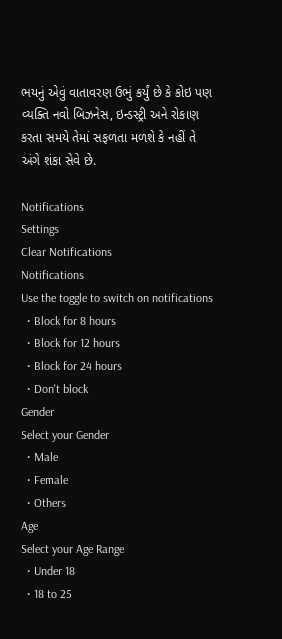ભયનું એવું વાતાવરણ ઉભું કર્યું છે કે કોઇ પણ વ્યક્તિ નવો બિઝનેસ, ઇન્ડસ્ટ્રી અને રોકાણ કરતા સમયે તેમાં સફળતા મળશે કે નહીં તે અંગે શંકા સેવે છે.

Notifications
Settings
Clear Notifications
Notifications
Use the toggle to switch on notifications
  • Block for 8 hours
  • Block for 12 hours
  • Block for 24 hours
  • Don't block
Gender
Select your Gender
  • Male
  • Female
  • Others
Age
Select your Age Range
  • Under 18
  • 18 to 25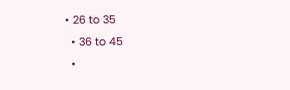• 26 to 35
  • 36 to 45
  •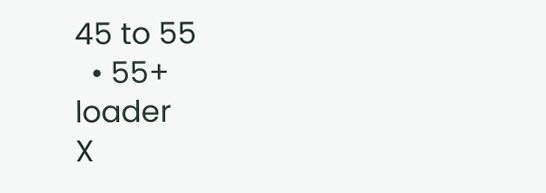45 to 55
  • 55+
loader
X